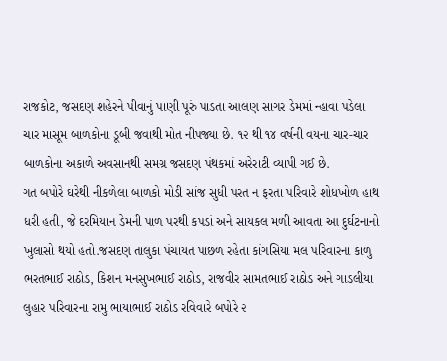રાજકોટ, જસદણ શહેરને પીવાનું પાણી પૂરું પાડતા આલણ સાગર ડેમમાં ન્હાવા પડેલા ચાર માસૂમ બાળકોના ડૂબી જવાથી મોત નીપજ્યા છે. ૧૨ થી ૧૪ વર્ષની વયના ચાર-ચાર બાળકોના અકાળે અવસાનથી સમગ્ર જસદણ પંથકમાં અરેરાટી વ્યાપી ગઈ છે.
ગત બપોરે ઘરેથી નીકળેલા બાળકો મોડી સાંજ સુધી પરત ન ફરતા પરિવારે શોધખોળ હાથ ધરી હતી, જે દરમિયાન ડેમની પાળ પરથી કપડાં અને સાયકલ મળી આવતા આ દુર્ઘટનાનો ખુલાસો થયો હતો.જસદણ તાલુકા પંચાયત પાછળ રહેતા કાંગસિયા મલ પરિવારના કાળુ ભરતભાઈ રાઠોડ, કિશન મનસુખભાઈ રાઠોડ, રાજવીર સામતભાઈ રાઠોડ અને ગાડલીયા લુહાર પરિવારના રામુ ભાયાભાઈ રાઠોડ રવિવારે બપોરે ૨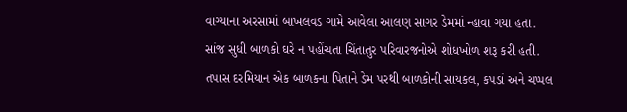વાગ્યાના અરસામાં બાખલવડ ગામે આવેલા આલણ સાગર ડેમમાં ન્હાવા ગયા હતા.
સાંજ સુધી બાળકો ઘરે ન પહોંચતા ચિંતાતુર પરિવારજનોએ શોધખોળ શરૂ કરી હતી. તપાસ દરમિયાન એક બાળકના પિતાને ડેમ પરથી બાળકોની સાયકલ, કપડાં અને ચપ્પલ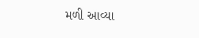મળી આવ્યા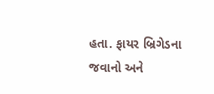હતા. ફાયર બ્રિગેડના જવાનો અને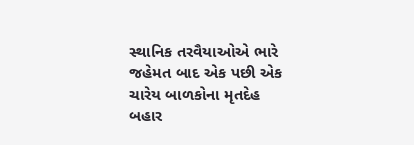સ્થાનિક તરવૈયાઓએ ભારે જહેમત બાદ એક પછી એક ચારેય બાળકોના મૃતદેહ બહાર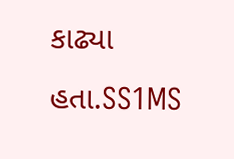કાઢ્યા હતા.SS1MS